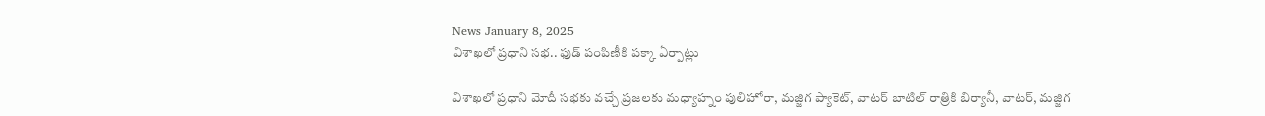News January 8, 2025
విశాఖలో ప్రధాని సభ.. ఫుడ్ పంపిణీకి పక్కా ఏర్పాట్లు

విశాఖలో ప్రధాని మోదీ సభకు వచ్చే ప్రజలకు మధ్యాహ్నం పులిహోరా, మజ్జిగ ప్యాకెట్, వాటర్ బాటిల్ రాత్రికి బిర్యానీ, వాటర్, మజ్జిగ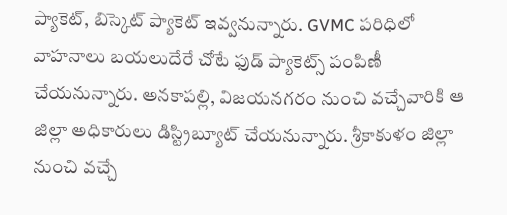ప్యాకెట్, బిస్కెట్ ప్యాకెట్ ఇవ్వనున్నారు. GVMC పరిధిలో వాహనాలు బయలుదేరే చోటే ఫుడ్ ప్యాకెట్స్ పంపిణీ చేయనున్నారు. అనకాపల్లి, విజయనగరం నుంచి వచ్చేవారికి ఆ జిల్లా అధికారులు డిస్ట్రిబ్యూట్ చేయనున్నారు. శ్రీకాకుళం జిల్లా నుంచి వచ్చే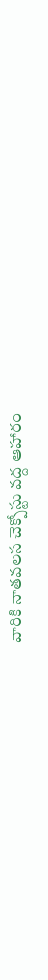వారికి నాతవలస చెక్పోస్టు వద్ద ఆహారం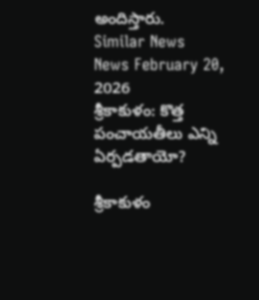అందిస్తారు.
Similar News
News February 20, 2026
శ్రీకాకుళం: కొత్త పంచాయతీలు ఎన్ని ఏర్పడతాయో?

శ్రీకాకుళం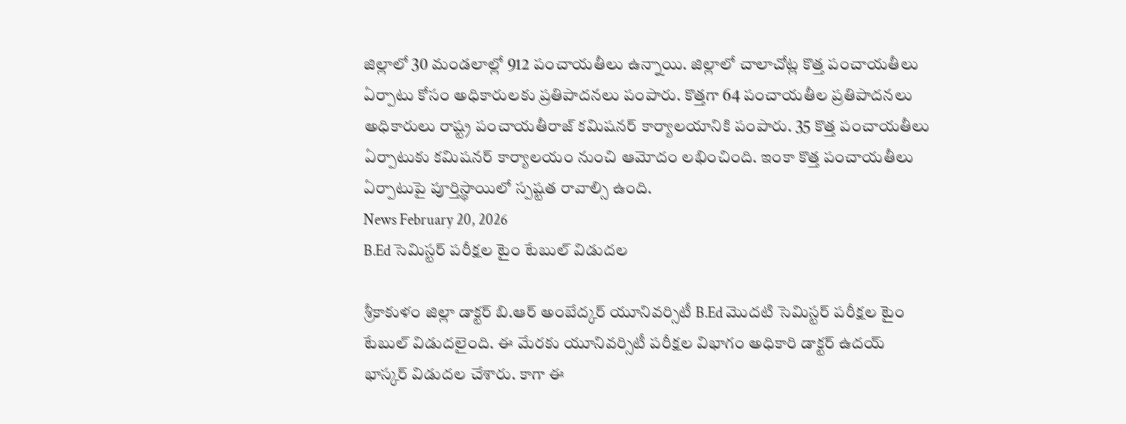జిల్లాలో 30 మండలాల్లో 912 పంచాయతీలు ఉన్నాయి. జిల్లాలో చాలాచోట్ల కొత్త పంచాయతీలు ఏర్పాటు కోసం అధికారులకు ప్రతిపాదనలు పంపారు. కొత్తగా 64 పంచాయతీల ప్రతిపాదనలు అధికారులు రాష్ట్ర పంచాయతీరాజ్ కమిషనర్ కార్యాలయానికి పంపారు. 35 కొత్త పంచాయతీలు ఏర్పాటుకు కమిషనర్ కార్యాలయం నుంచి ఆమోదం లభించింది. ఇంకా కొత్త పంచాయతీలు ఏర్పాటుపై పూర్తిస్థాయిలో స్పష్టత రావాల్సి ఉంది.
News February 20, 2026
B.Ed సెమిస్టర్ పరీక్షల టైం టేబుల్ విడుదల

శ్రీకాకుళం జిల్లా డాక్టర్ బి.ఆర్ అంబేద్కర్ యూనివర్సిటీ B.Ed మొదటి సెమిస్టర్ పరీక్షల టైం టేబుల్ విడుదలైంది. ఈ మేరకు యూనివర్సిటీ పరీక్షల విభాగం అధికారి డాక్టర్ ఉదయ్ భాస్కర్ విడుదల చేశారు. కాగా ఈ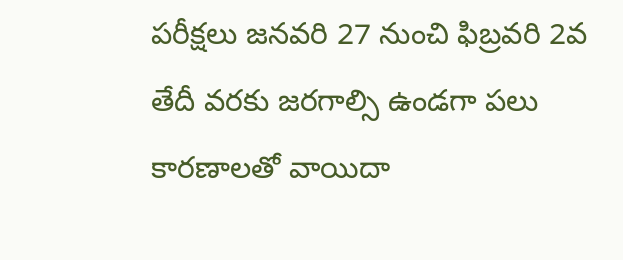పరీక్షలు జనవరి 27 నుంచి ఫిబ్రవరి 2వ తేదీ వరకు జరగాల్సి ఉండగా పలు కారణాలతో వాయిదా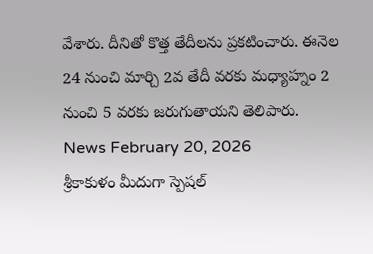వేశారు. దీనితో కొత్త తేదీలను ప్రకటించారు. ఈనెల 24 నుంచి మార్చి 2వ తేదీ వరకు మధ్యాహ్నం 2 నుంచి 5 వరకు జరుగుతాయని తెలిపారు.
News February 20, 2026
శ్రీకాకుళం మీదుగా స్పెషల్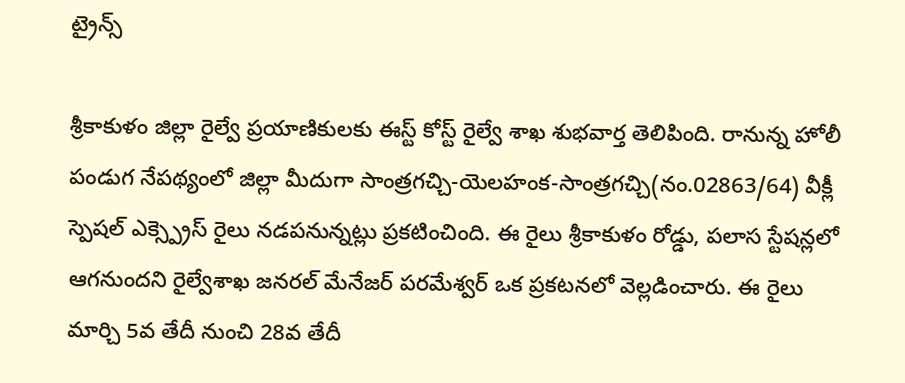ట్రైన్స్

శ్రీకాకుళం జిల్లా రైల్వే ప్రయాణికులకు ఈస్ట్ కోస్ట్ రైల్వే శాఖ శుభవార్త తెలిపింది. రానున్న హోలీ పండుగ నేపథ్యంలో జిల్లా మీదుగా సాంత్రగచ్చి-యెలహంక-సాంత్రగచ్చి(నం.02863/64) వీక్లీ స్పెషల్ ఎక్స్ప్రెస్ రైలు నడపనున్నట్లు ప్రకటించింది. ఈ రైలు శ్రీకాకుళం రోడ్డు, పలాస స్టేషన్లలో ఆగనుందని రైల్వేశాఖ జనరల్ మేనేజర్ పరమేశ్వర్ ఒక ప్రకటనలో వెల్లడించారు. ఈ రైలు మార్చి 5వ తేదీ నుంచి 28వ తేదీ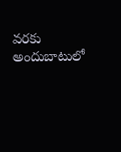వరకు అందుబాటులో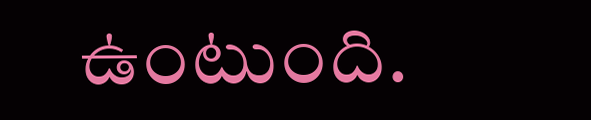ఉంటుంది.